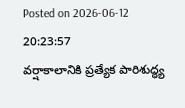Posted on 2026-06-12 20:23:57
వర్షాకాలానికి ప్రత్యేక పారిశుద్ధ్య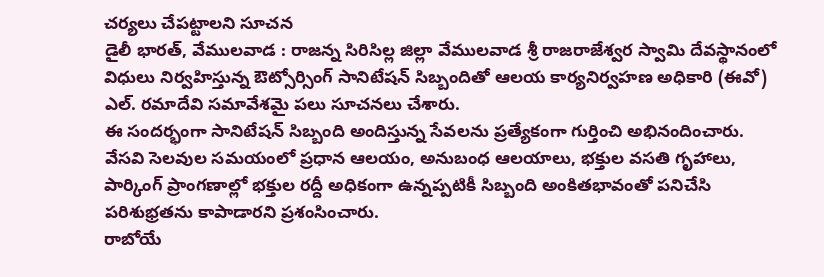చర్యలు చేపట్టాలని సూచన
డైలీ భారత్, వేములవాడ : రాజన్న సిరిసిల్ల జిల్లా వేములవాడ శ్రీ రాజరాజేశ్వర స్వామి దేవస్థానంలో విధులు నిర్వహిస్తున్న ఔట్సోర్సింగ్ సానిటేషన్ సిబ్బందితో ఆలయ కార్యనిర్వహణ అధికారి (ఈవో) ఎల్. రమాదేవి సమావేశమై పలు సూచనలు చేశారు.
ఈ సందర్భంగా సానిటేషన్ సిబ్బంది అందిస్తున్న సేవలను ప్రత్యేకంగా గుర్తించి అభినందించారు. వేసవి సెలవుల సమయంలో ప్రధాన ఆలయం, అనుబంధ ఆలయాలు, భక్తుల వసతి గృహాలు, పార్కింగ్ ప్రాంగణాల్లో భక్తుల రద్దీ అధికంగా ఉన్నప్పటికీ సిబ్బంది అంకితభావంతో పనిచేసి పరిశుభ్రతను కాపాడారని ప్రశంసించారు.
రాబోయే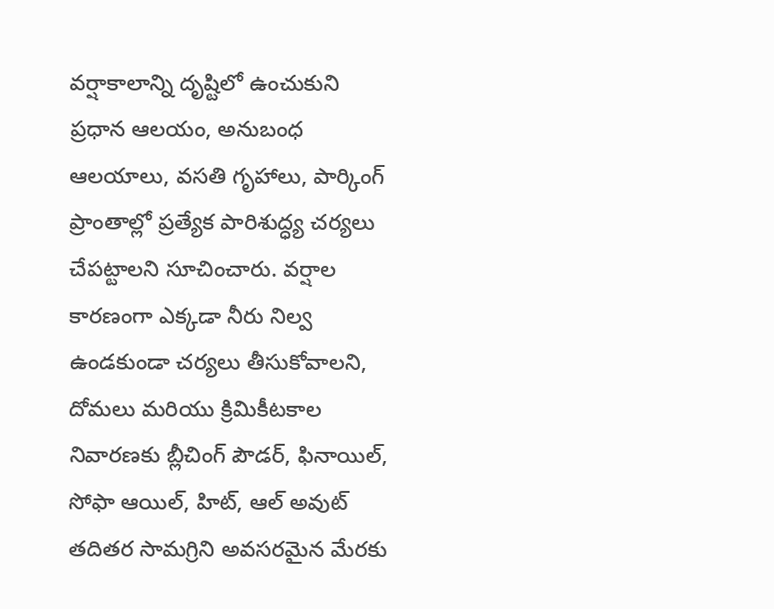వర్షాకాలాన్ని దృష్టిలో ఉంచుకుని ప్రధాన ఆలయం, అనుబంధ ఆలయాలు, వసతి గృహాలు, పార్కింగ్ ప్రాంతాల్లో ప్రత్యేక పారిశుద్ధ్య చర్యలు చేపట్టాలని సూచించారు. వర్షాల కారణంగా ఎక్కడా నీరు నిల్వ ఉండకుండా చర్యలు తీసుకోవాలని, దోమలు మరియు క్రిమికీటకాల నివారణకు బ్లీచింగ్ పౌడర్, ఫినాయిల్, సోఫా ఆయిల్, హిట్, ఆల్ అవుట్ తదితర సామగ్రిని అవసరమైన మేరకు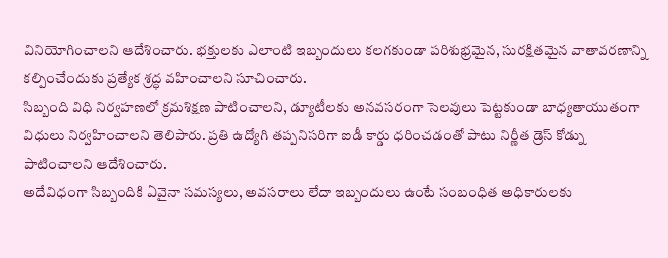వినియోగించాలని ఆదేశించారు. భక్తులకు ఎలాంటి ఇబ్బందులు కలగకుండా పరిశుభ్రమైన, సురక్షితమైన వాతావరణాన్ని కల్పించేందుకు ప్రత్యేక శ్రద్ధ వహించాలని సూచించారు.
సిబ్బంది విధి నిర్వహణలో క్రమశిక్షణ పాటించాలని, డ్యూటీలకు అనవసరంగా సెలవులు పెట్టకుండా బాధ్యతాయుతంగా విధులు నిర్వహించాలని తెలిపారు. ప్రతి ఉద్యోగి తప్పనిసరిగా ఐడీ కార్డు ధరించడంతో పాటు నిర్ణీత డ్రెస్ కోడ్ను పాటించాలని ఆదేశించారు.
అదేవిధంగా సిబ్బందికి ఏవైనా సమస్యలు, అవసరాలు లేదా ఇబ్బందులు ఉంటే సంబంధిత అధికారులకు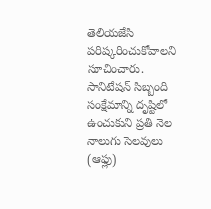తెలియజేసి పరిష్కరించుకోవాలని సూచించారు. సానిటేషన్ సిబ్బంది సంక్షేమాన్ని దృష్టిలో ఉంచుకుని ప్రతి నెల నాలుగు సెలవులు (ఆఫ్లు)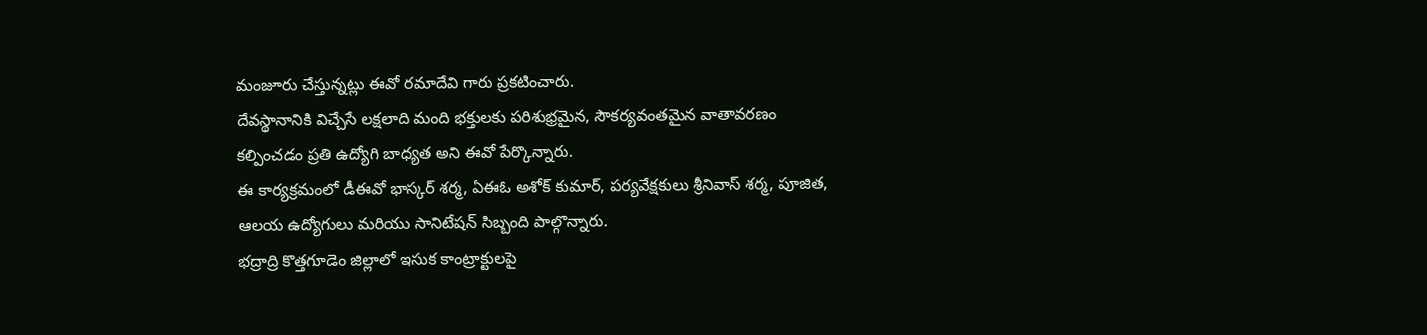మంజూరు చేస్తున్నట్లు ఈవో రమాదేవి గారు ప్రకటించారు.
దేవస్థానానికి విచ్చేసే లక్షలాది మంది భక్తులకు పరిశుభ్రమైన, సౌకర్యవంతమైన వాతావరణం కల్పించడం ప్రతి ఉద్యోగి బాధ్యత అని ఈవో పేర్కొన్నారు.
ఈ కార్యక్రమంలో డీఈవో భాస్కర్ శర్మ, ఏఈఓ అశోక్ కుమార్, పర్యవేక్షకులు శ్రీనివాస్ శర్మ, పూజిత, ఆలయ ఉద్యోగులు మరియు సానిటేషన్ సిబ్బంది పాల్గొన్నారు.
భద్రాద్రి కొత్తగూడెం జిల్లాలో ఇసుక కాంట్రాక్టులపై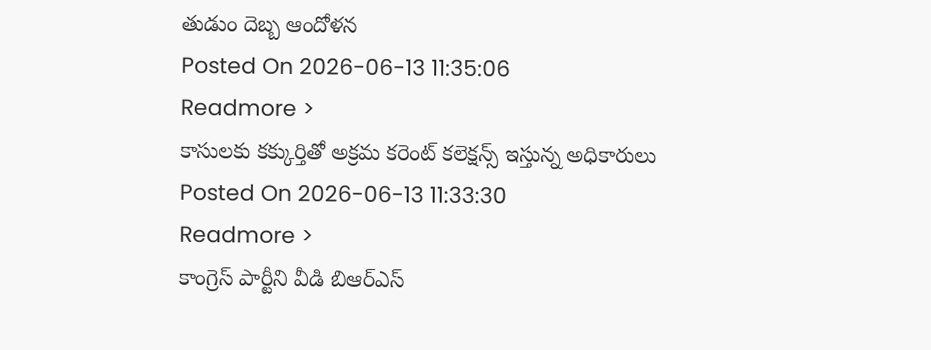తుడుం దెబ్బ ఆందోళన
Posted On 2026-06-13 11:35:06
Readmore >
కాసులకు కక్కుర్తితో అక్రమ కరెంట్ కలెక్షన్స్ ఇస్తున్న అధికారులు
Posted On 2026-06-13 11:33:30
Readmore >
కాంగ్రెస్ పార్టీని వీడి బిఆర్ఎస్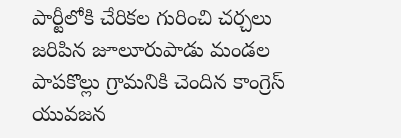పార్టీలోకి చేరికల గురించి చర్చలు జరిపిన జూలూరుపాడు మండల పాపకొల్లు గ్రామనికి చెందిన కాంగ్రెస్ యువజన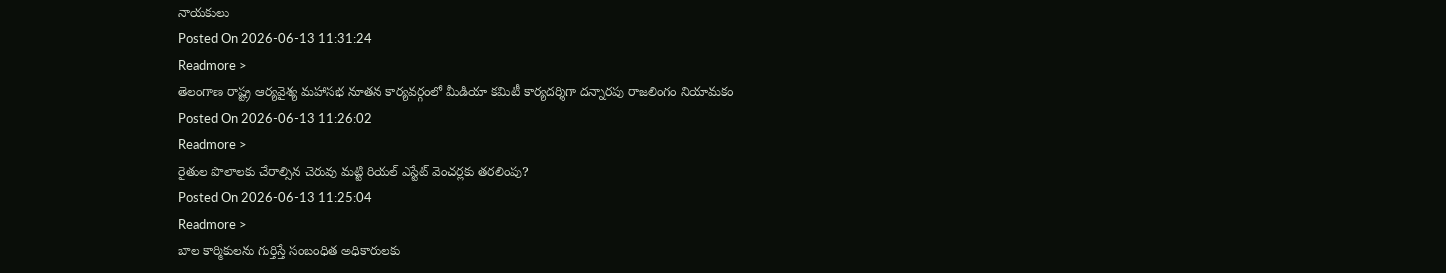నాయకులు
Posted On 2026-06-13 11:31:24
Readmore >
తెలంగాణ రాష్ట్ర ఆర్యవైశ్య మహాసభ నూతన కార్యవర్గంలో మీడియా కమిటీ కార్యదర్శిగా దన్నారపు రాజలింగం నియామకం
Posted On 2026-06-13 11:26:02
Readmore >
రైతుల పొలాలకు చేరాల్సిన చెరువు మట్టి రియల్ ఎస్టేట్ వెంచర్లకు తరలింపు?
Posted On 2026-06-13 11:25:04
Readmore >
బాల కార్మికులను గుర్తిస్తే సంబంధిత అధికారులకు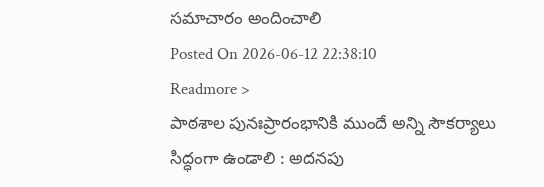సమాచారం అందించాలి
Posted On 2026-06-12 22:38:10
Readmore >
పాఠశాల పునఃప్రారంభానికి ముందే అన్ని సౌకర్యాలు సిద్ధంగా ఉండాలి : అదనపు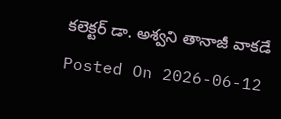కలెక్టర్ డా. అశ్వని తానాజీ వాకడే
Posted On 2026-06-12